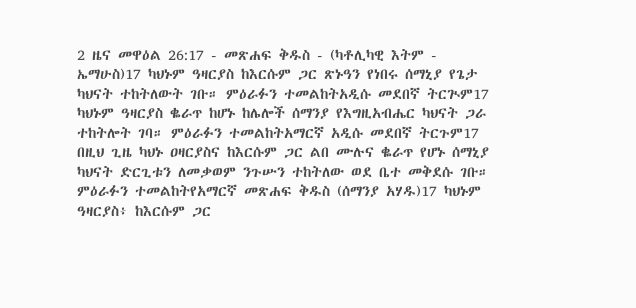2 ዜና መዋዕል 26:17 - መጽሐፍ ቅዱስ - (ካቶሊካዊ እትም - ኤማሁስ)17 ካህኑም ዓዛርያስ ከእርሱም ጋር ጽኑዓን የነበሩ ሰማኒያ የጌታ ካህናት ተከትለውት ገቡ። ምዕራፉን ተመልከትአዲሱ መደበኛ ትርጒም17 ካህኑም ዓዛርያስ ቈራጥ ከሆኑ ከሌሎች ሰማንያ የእግዚአብሔር ካህናት ጋራ ተከትሎት ገባ። ምዕራፉን ተመልከትአማርኛ አዲሱ መደበኛ ትርጉም17 በዚህ ጊዜ ካህኑ ዐዛርያስና ከእርሱም ጋር ልበ ሙሉና ቈራጥ የሆኑ ሰማኒያ ካህናት ድርጊቱን ለመቃወም ንጉሡን ተከትለው ወደ ቤተ መቅደሱ ገቡ። ምዕራፉን ተመልከትየአማርኛ መጽሐፍ ቅዱስ (ሰማንያ አሃዱ)17 ካህኑም ዓዛርያስ፥ ከእርሱም ጋር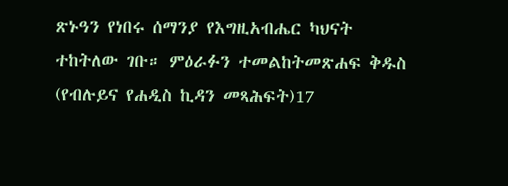ጽኑዓን የነበሩ ሰማንያ የእግዚአብሔር ካህናት ተከትለው ገቡ። ምዕራፉን ተመልከትመጽሐፍ ቅዱስ (የብሉይና የሐዲስ ኪዳን መጻሕፍት)17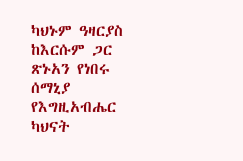ካህኑም ዓዛርያስ ከእርሱም ጋር ጽኑአን የነበሩ ሰማኒያ የእግዚአብሔር ካህናት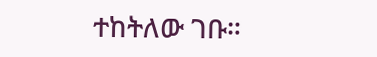ተከትለው ገቡ።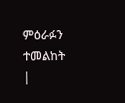ምዕራፉን ተመልከት |